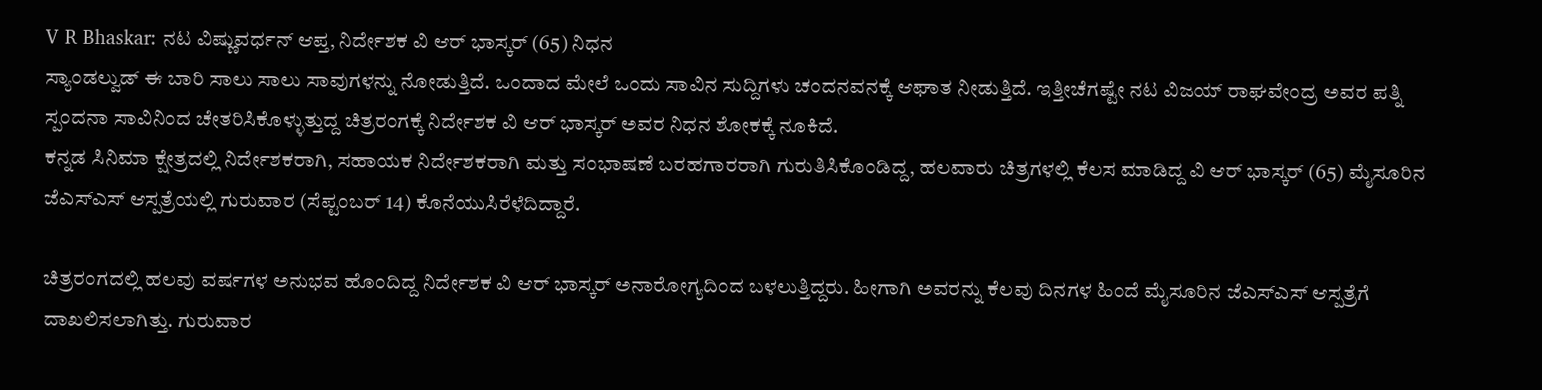V R Bhaskar: ನಟ ವಿಷ್ಣುವರ್ಧನ್ ಆಪ್ತ, ನಿರ್ದೇಶಕ ವಿ ಆರ್ ಭಾಸ್ಕರ್ (65) ನಿಧನ
ಸ್ಯಾಂಡಲ್ವುಡ್ ಈ ಬಾರಿ ಸಾಲು ಸಾಲು ಸಾವುಗಳನ್ನು ನೋಡುತ್ತಿದೆ. ಒಂದಾದ ಮೇಲೆ ಒಂದು ಸಾವಿನ ಸುದ್ದಿಗಳು ಚಂದನವನಕ್ಕೆ ಆಘಾತ ನೀಡುತ್ತಿದೆ. ಇತ್ತೀಚೆಗಷ್ಟೇ ನಟ ವಿಜಯ್ ರಾಘವೇಂದ್ರ ಅವರ ಪತ್ನಿ ಸ್ಪಂದನಾ ಸಾವಿನಿಂದ ಚೇತರಿಸಿಕೊಳ್ಳುತ್ತುದ್ದ ಚಿತ್ರರಂಗಕ್ಕೆ ನಿರ್ದೇಶಕ ವಿ ಆರ್ ಭಾಸ್ಕರ್ ಅವರ ನಿಧನ ಶೋಕಕ್ಕೆ ನೂಕಿದೆ.
ಕನ್ನಡ ಸಿನಿಮಾ ಕ್ಷೇತ್ರದಲ್ಲಿ ನಿರ್ದೇಶಕರಾಗಿ, ಸಹಾಯಕ ನಿರ್ದೇಶಕರಾಗಿ ಮತ್ತು ಸಂಭಾಷಣೆ ಬರಹಗಾರರಾಗಿ ಗುರುತಿಸಿಕೊಂಡಿದ್ದ, ಹಲವಾರು ಚಿತ್ರಗಳಲ್ಲಿ ಕೆಲಸ ಮಾಡಿದ್ದ ವಿ ಆರ್ ಭಾಸ್ಕರ್ (65) ಮೈಸೂರಿನ ಜೆಎಸ್ಎಸ್ ಆಸ್ಪತ್ರೆಯಲ್ಲಿ ಗುರುವಾರ (ಸೆಪ್ಟಂಬರ್ 14) ಕೊನೆಯುಸಿರೆಳೆದಿದ್ದಾರೆ.

ಚಿತ್ರರಂಗದಲ್ಲಿ ಹಲವು ವರ್ಷಗಳ ಅನುಭವ ಹೊಂದಿದ್ದ ನಿರ್ದೇಶಕ ವಿ ಆರ್ ಭಾಸ್ಕರ್ ಅನಾರೋಗ್ಯದಿಂದ ಬಳಲುತ್ತಿದ್ದರು. ಹೀಗಾಗಿ ಅವರನ್ನು ಕೆಲವು ದಿನಗಳ ಹಿಂದೆ ಮೈಸೂರಿನ ಜೆಎಸ್ಎಸ್ ಆಸ್ಪತ್ರೆಗೆ ದಾಖಲಿಸಲಾಗಿತ್ತು. ಗುರುವಾರ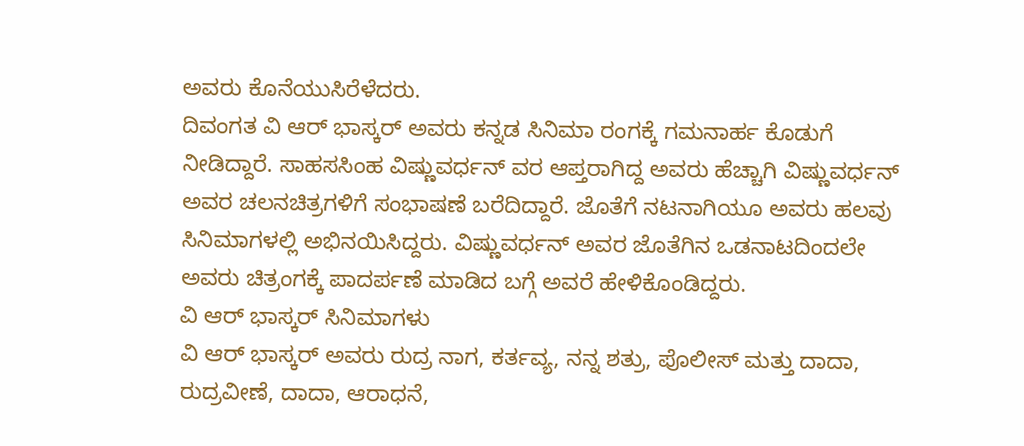ಅವರು ಕೊನೆಯುಸಿರೆಳೆದರು.
ದಿವಂಗತ ವಿ ಆರ್ ಭಾಸ್ಕರ್ ಅವರು ಕನ್ನಡ ಸಿನಿಮಾ ರಂಗಕ್ಕೆ ಗಮನಾರ್ಹ ಕೊಡುಗೆ ನೀಡಿದ್ದಾರೆ. ಸಾಹಸಸಿಂಹ ವಿಷ್ಣುವರ್ಧನ್ ವರ ಆಪ್ತರಾಗಿದ್ದ ಅವರು ಹೆಚ್ಚಾಗಿ ವಿಷ್ಣುವರ್ಧನ್ ಅವರ ಚಲನಚಿತ್ರಗಳಿಗೆ ಸಂಭಾಷಣೆ ಬರೆದಿದ್ದಾರೆ. ಜೊತೆಗೆ ನಟನಾಗಿಯೂ ಅವರು ಹಲವು ಸಿನಿಮಾಗಳಲ್ಲಿ ಅಭಿನಯಿಸಿದ್ದರು. ವಿಷ್ಣುವರ್ಧನ್ ಅವರ ಜೊತೆಗಿನ ಒಡನಾಟದಿಂದಲೇ ಅವರು ಚಿತ್ರಂಗಕ್ಕೆ ಪಾದರ್ಪಣೆ ಮಾಡಿದ ಬಗ್ಗೆ ಅವರೆ ಹೇಳಿಕೊಂಡಿದ್ದರು.
ವಿ ಆರ್ ಭಾಸ್ಕರ್ ಸಿನಿಮಾಗಳು
ವಿ ಆರ್ ಭಾಸ್ಕರ್ ಅವರು ರುದ್ರ ನಾಗ, ಕರ್ತವ್ಯ, ನನ್ನ ಶತ್ರು, ಪೊಲೀಸ್ ಮತ್ತು ದಾದಾ, ರುದ್ರವೀಣೆ, ದಾದಾ, ಆರಾಧನೆ,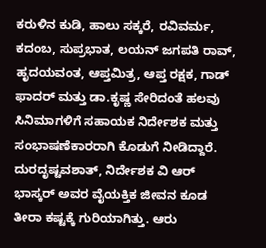ಕರುಳಿನ ಕುಡಿ, ಹಾಲು ಸಕ್ಕರೆ, ರವಿವರ್ಮ, ಕದಂಬ, ಸುಪ್ರಭಾತ, ಲಯನ್ ಜಗಪತಿ ರಾವ್, ಹೃದಯವಂತ, ಆಪ್ತಮಿತ್ರ, ಆಪ್ತ ರಕ್ಷಕ, ಗಾಡ್ ಫಾದರ್ ಮತ್ತು ಡಾ.ಕೃಷ್ಣ ಸೇರಿದಂತೆ ಹಲವು ಸಿನಿಮಾಗಳಿಗೆ ಸಹಾಯಕ ನಿರ್ದೇಶಕ ಮತ್ತು ಸಂಭಾಷಣೆಕಾರರಾಗಿ ಕೊಡುಗೆ ನೀಡಿದ್ದಾರೆ.
ದುರದೃಷ್ಟವಶಾತ್, ನಿರ್ದೇಶಕ ವಿ ಆರ್ ಭಾಸ್ಕರ್ ಅವರ ವೈಯಕ್ತಿಕ ಜೀವನ ಕೂಡ ತೀರಾ ಕಷ್ಟಕ್ಕೆ ಗುರಿಯಾಗಿತ್ತು. ಆರು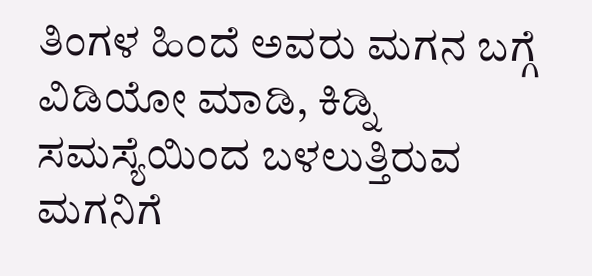ತಿಂಗಳ ಹಿಂದೆ ಅವರು ಮಗನ ಬಗ್ಗೆ ವಿಡಿಯೋ ಮಾಡಿ, ಕಿಡ್ನಿ ಸಮಸ್ಯೆಯಿಂದ ಬಳಲುತ್ತಿರುವ ಮಗನಿಗೆ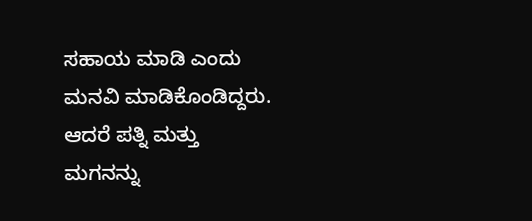ಸಹಾಯ ಮಾಡಿ ಎಂದು ಮನವಿ ಮಾಡಿಕೊಂಡಿದ್ದರು. ಆದರೆ ಪತ್ನಿ ಮತ್ತು ಮಗನನ್ನು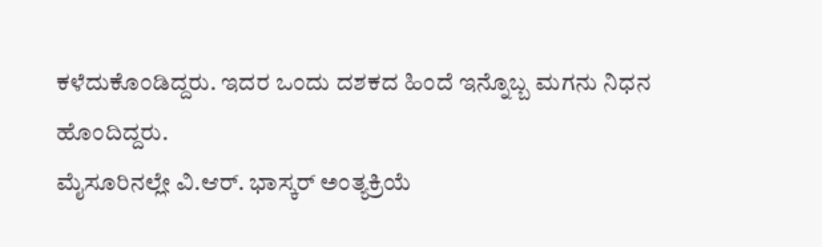ಕಳೆದುಕೊಂಡಿದ್ದರು. ಇದರ ಒಂದು ದಶಕದ ಹಿಂದೆ ಇನ್ನೊಬ್ಬ ಮಗನು ನಿಧನ ಹೊಂದಿದ್ದರು.
ಮೈಸೂರಿನಲ್ಲೇ ವಿ.ಆರ್. ಭಾಸ್ಕರ್ ಅಂತ್ಯಕ್ರಿಯೆ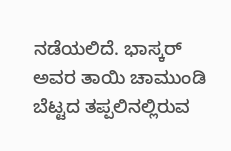ನಡೆಯಲಿದೆ. ಭಾಸ್ಕರ್ ಅವರ ತಾಯಿ ಚಾಮುಂಡಿ ಬೆಟ್ಟದ ತಪ್ಪಲಿನಲ್ಲಿರುವ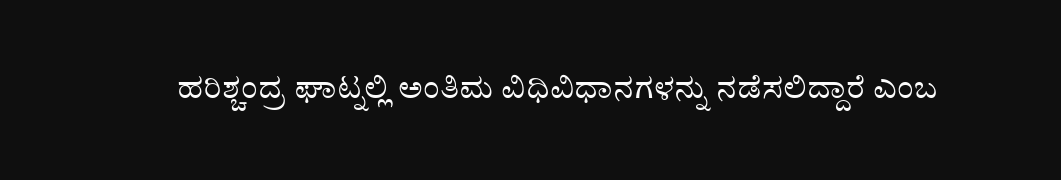ಹರಿಶ್ಚಂದ್ರ ಘಾಟ್ನಲ್ಲಿ ಅಂತಿಮ ವಿಧಿವಿಧಾನಗಳನ್ನು ನಡೆಸಲಿದ್ದಾರೆ ಎಂಬ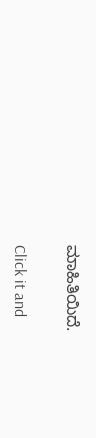ಮಾಹಿತಿಯಿದೆ.


Click it and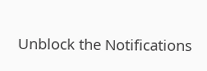Unblock the Notifications